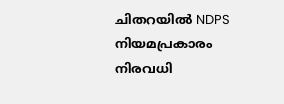ചിതറയിൽ NDPS നിയമപ്രകാരം നിരവധി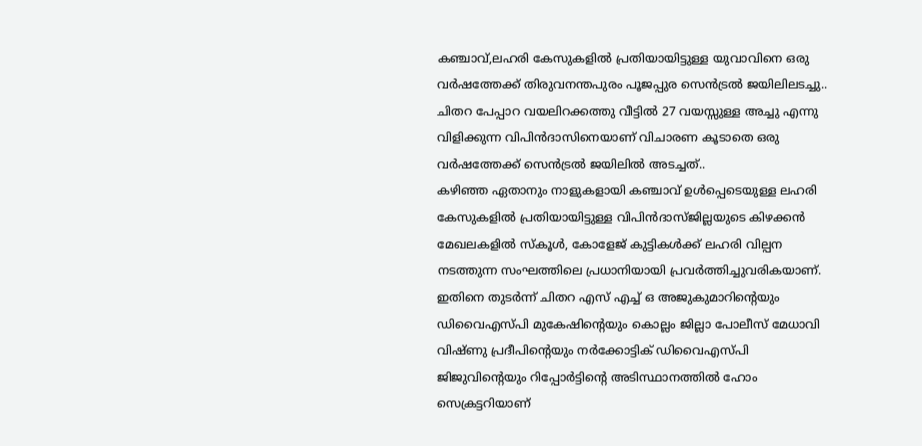കഞ്ചാവ്,ലഹരി കേസുകളിൽ പ്രതിയായിട്ടുള്ള യുവാവിനെ ഒരു വർഷത്തേക്ക് തിരുവനന്തപുരം പൂജപ്പുര സെൻട്രൽ ജയിലിലടച്ചു..
ചിതറ പേപ്പാറ വയലിറക്കത്തു വീട്ടിൽ 27 വയസ്സുള്ള അച്ചു എന്നു വിളിക്കുന്ന വിപിൻദാസിനെയാണ് വിചാരണ കൂടാതെ ഒരു വർഷത്തേക്ക് സെൻട്രൽ ജയിലിൽ അടച്ചത്..
കഴിഞ്ഞ ഏതാനും നാളുകളായി കഞ്ചാവ് ഉൾപ്പെടെയുള്ള ലഹരി കേസുകളിൽ പ്രതിയായിട്ടുള്ള വിപിൻദാസ്ജില്ലയുടെ കിഴക്കൻ മേഖലകളിൽ സ്കൂൾ, കോളേജ് കുട്ടികൾക്ക് ലഹരി വില്പന നടത്തുന്ന സംഘത്തിലെ പ്രധാനിയായി പ്രവർത്തിച്ചുവരികയാണ്.
ഇതിനെ തുടർന്ന് ചിതറ എസ് എച്ച് ഒ അജുകുമാറിന്റെയും ഡിവൈഎസ്പി മുകേഷിന്റെയും കൊല്ലം ജില്ലാ പോലീസ് മേധാവി വിഷ്ണു പ്രദീപിന്റെയും നർക്കോട്ടിക് ഡിവൈഎസ്പി ജിജുവിന്റെയും റിപ്പോർട്ടിന്റെ അടിസ്ഥാനത്തിൽ ഹോം സെക്രട്ടറിയാണ്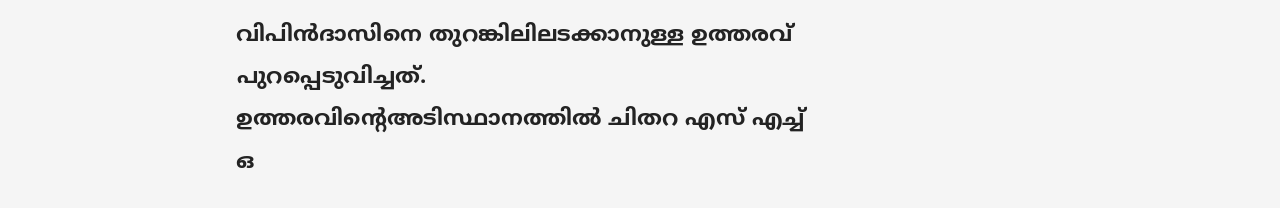വിപിൻദാസിനെ തുറങ്കിലിലടക്കാനുള്ള ഉത്തരവ് പുറപ്പെടുവിച്ചത്.
ഉത്തരവിന്റെഅടിസ്ഥാനത്തിൽ ചിതറ എസ് എച്ച് ഒ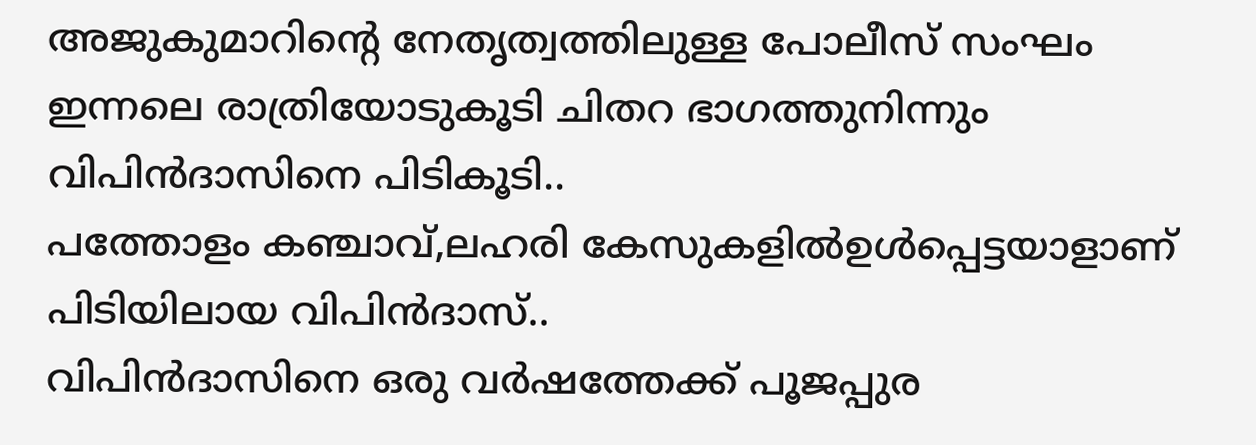അജുകുമാറിന്റെ നേതൃത്വത്തിലുള്ള പോലീസ് സംഘം ഇന്നലെ രാത്രിയോടുകൂടി ചിതറ ഭാഗത്തുനിന്നും വിപിൻദാസിനെ പിടികൂടി..
പത്തോളം കഞ്ചാവ്,ലഹരി കേസുകളിൽഉൾപ്പെട്ടയാളാണ് പിടിയിലായ വിപിൻദാസ്..
വിപിൻദാസിനെ ഒരു വർഷത്തേക്ക് പൂജപ്പുര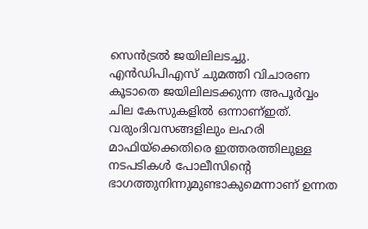സെൻട്രൽ ജയിലിലടച്ചു.
എൻഡിപിഎസ് ചുമത്തി വിചാരണ കൂടാതെ ജയിലിലടക്കുന്ന അപൂർവ്വം ചില കേസുകളിൽ ഒന്നാണ്ഇത്.
വരുംദിവസങ്ങളിലും ലഹരി മാഫിയ്ക്കെതിരെ ഇത്തരത്തിലുള്ള നടപടികൾ പോലീസിന്റെ ഭാഗത്തുനിന്നുമുണ്ടാകുമെന്നാണ് ഉന്നത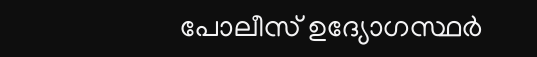പോലീസ് ഉദ്യോഗസ്ഥർ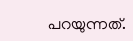പറയുന്നത്.